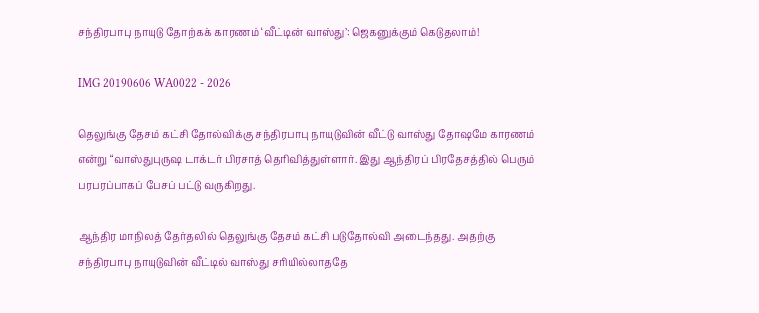சந்திரபாபு நாயுடு தோற்கக் காரணம் ‘வீட்டின் வாஸ்து’: ஜெகனுக்கும் கெடுதலாம்!

IMG 20190606 WA0022 - 2026

தெலுங்கு தேசம் கட்சி தோல்விக்கு சந்திரபாபு நாயுடுவின் வீட்டு வாஸ்து தோஷமே காரணம் என்று “வாஸ்துபுருஷ டாக்டர் பிரசாத் தெரிவித்துள்ளார். இது ஆந்திரப் பிரதேசத்தில் பெரும் பரபரப்பாகப் பேசப் பட்டு வருகிறது.

ஆந்திர மாநிலத் தேர்தலில் தெலுங்கு தேசம் கட்சி படுதோல்வி அடைந்தது. அதற்கு  சந்திரபாபு நாயுடுவின் வீட்டில் வாஸ்து சரியில்லாததே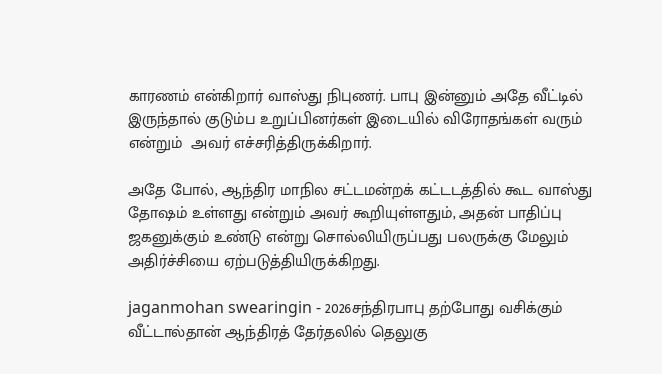காரணம் என்கிறார் வாஸ்து நிபுணர். பாபு இன்னும் அதே வீட்டில் இருந்தால் குடும்ப உறுப்பினர்கள் இடையில் விரோதங்கள் வரும் என்றும்  அவர் எச்சரித்திருக்கிறார்.

அதே போல், ஆந்திர மாநில சட்டமன்றக் கட்டடத்தில் கூட வாஸ்து தோஷம் உள்ளது என்றும் அவர் கூறியுள்ளதும், அதன் பாதிப்பு ஜகனுக்கும் உண்டு என்று சொல்லியிருப்பது பலருக்கு மேலும் அதிர்ச்சியை ஏற்படுத்தியிருக்கிறது.

jaganmohan swearingin - 2026சந்திரபாபு தற்போது வசிக்கும் வீட்டால்தான் ஆந்திரத் தேர்தலில் தெலுகு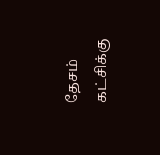தேசம் கட்சிக்கு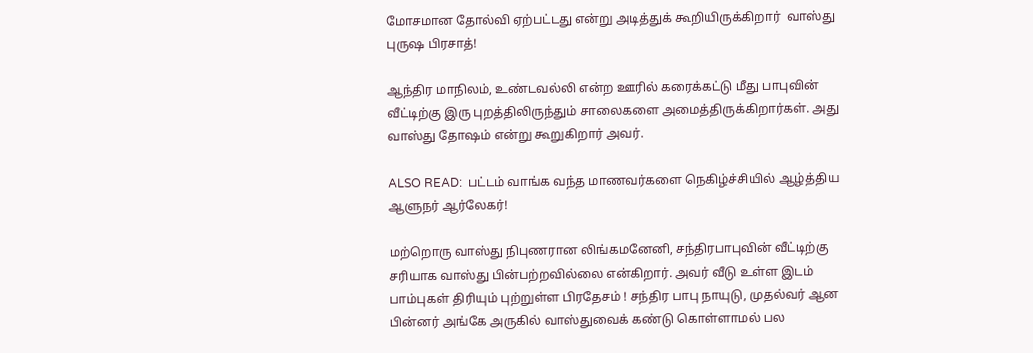மோசமான தோல்வி ஏற்பட்டது என்று அடித்துக் கூறியிருக்கிறார்  வாஸ்து புருஷ பிரசாத்!

ஆந்திர மாநிலம், உண்டவல்லி என்ற ஊரில் கரைக்கட்டு மீது பாபுவின் வீட்டிற்கு இரு புறத்திலிருந்தும் சாலைகளை அமைத்திருக்கிறார்கள். அது வாஸ்து தோஷம் என்று கூறுகிறார் அவர்.

ALSO READ:  பட்டம் வாங்க வந்த மாணவர்களை நெகிழ்ச்சியில் ஆழ்த்திய ஆளுநர் ஆர்லேகர்!

மற்றொரு வாஸ்து நிபுணரான லிங்கமனேனி, சந்திரபாபுவின் வீட்டிற்கு சரியாக வாஸ்து பின்பற்றவில்லை என்கிறார். அவர் வீடு உள்ள இடம் பாம்புகள் திரியும் புற்றுள்ள பிரதேசம் ! சந்திர பாபு நாயுடு, முதல்வர் ஆன பின்னர் அங்கே அருகில் வாஸ்துவைக் கண்டு கொள்ளாமல் பல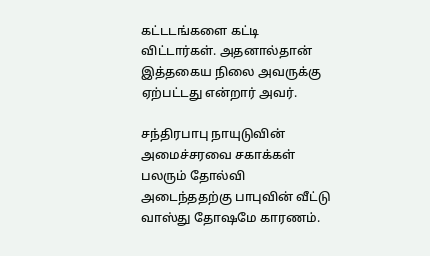கட்டடங்களை கட்டி விட்டார்கள். அதனால்தான் இத்தகைய நிலை அவருக்கு ஏற்பட்டது என்றார் அவர்.

சந்திரபாபு நாயுடுவின் அமைச்சரவை சகாக்கள் பலரும் தோல்வி அடைந்ததற்கு பாபுவின் வீட்டு வாஸ்து தோஷமே காரணம்.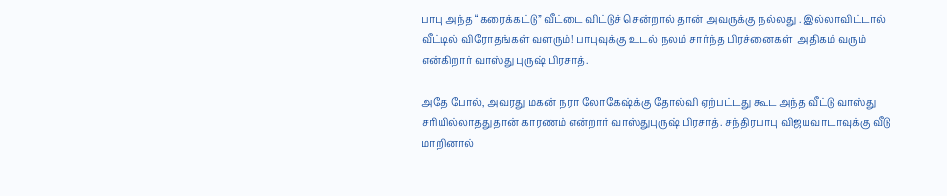பாபு அந்த “கரைக்கட்டு” வீட்டை விட்டுச் சென்றால் தான் அவருக்கு நல்லது . இல்லாவிட்டால் வீட்டில் விரோதங்கள் வளரும்! பாபுவுக்கு உடல் நலம் சார்ந்த பிரச்னைகள்  அதிகம் வரும் என்கிறார் வாஸ்து புருஷ் பிரசாத்.

அதே போல், அவரது மகன் நரா லோகேஷ்க்கு தோல்வி ஏற்பட்டது கூட அந்த வீட்டு வாஸ்து சரியில்லாததுதான் காரணம் என்றார் வாஸ்துபுருஷ் பிரசாத். சந்திரபாபு விஜயவாடாவுக்கு வீடு மாறினால்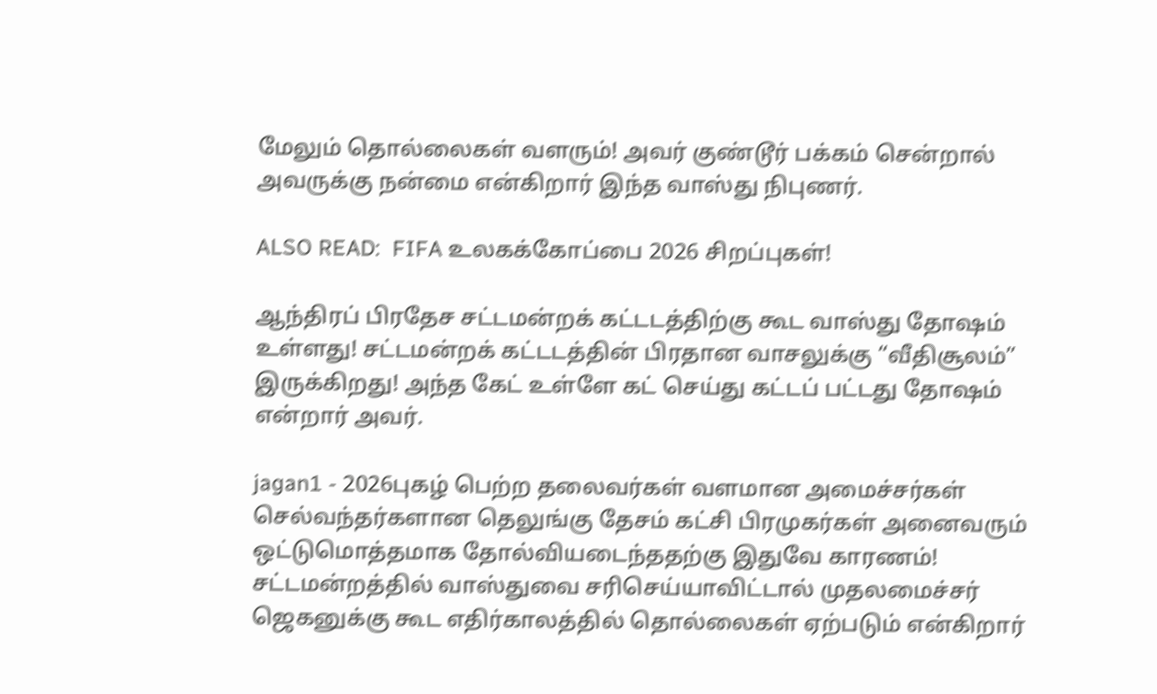மேலும் தொல்லைகள் வளரும்! அவர் குண்டூர் பக்கம் சென்றால் அவருக்கு நன்மை என்கிறார் இந்த வாஸ்து நிபுணர்.

ALSO READ:  FIFA உலகக்கோப்பை 2026 சிறப்புகள்!

ஆந்திரப் பிரதேச சட்டமன்றக் கட்டடத்திற்கு கூட வாஸ்து தோஷம் உள்ளது! சட்டமன்றக் கட்டடத்தின் பிரதான வாசலுக்கு “வீதிசூலம்” இருக்கிறது! அந்த கேட் உள்ளே கட் செய்து கட்டப் பட்டது தோஷம் என்றார் அவர்.

jagan1 - 2026புகழ் பெற்ற தலைவர்கள் வளமான அமைச்சர்கள் செல்வந்தர்களான தெலுங்கு தேசம் கட்சி பிரமுகர்கள் அனைவரும் ஒட்டுமொத்தமாக தோல்வியடைந்ததற்கு இதுவே காரணம்! சட்டமன்றத்தில் வாஸ்துவை சரிசெய்யாவிட்டால் முதலமைச்சர் ஜெகனுக்கு கூட எதிர்காலத்தில் தொல்லைகள் ஏற்படும் என்கிறார்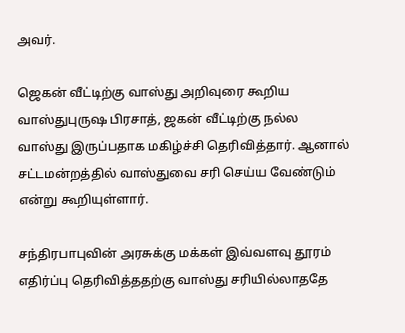அவர்.

ஜெகன் வீட்டிற்கு வாஸ்து அறிவுரை கூறிய வாஸ்துபுருஷ பிரசாத், ஜகன் வீட்டிற்கு நல்ல வாஸ்து இருப்பதாக மகிழ்ச்சி தெரிவித்தார். ஆனால் சட்டமன்றத்தில் வாஸ்துவை சரி செய்ய வேண்டும் என்று கூறியுள்ளார்.

சந்திரபாபுவின் அரசுக்கு மக்கள் இவ்வளவு தூரம் எதிர்ப்பு தெரிவித்ததற்கு வாஸ்து சரியில்லாததே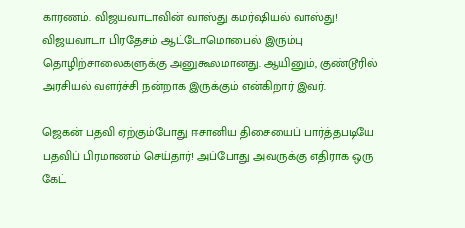காரணம். விஜயவாடாவின் வாஸ்து கமர்ஷியல் வாஸ்து! விஜயவாடா பிரதேசம் ஆட்டோமொபைல் இரும்பு தொழிற்சாலைகளுக்கு அனுகூலமானது. ஆயினும், குண்டூரில் அரசியல் வளர்ச்சி நன்றாக இருக்கும் என்கிறார் இவர்.

ஜெகன் பதவி ஏற்கும்போது ஈசானிய திசையைப் பார்த்தபடியே பதவிப் பிரமாணம் செய்தார்! அப்போது அவருக்கு எதிராக ஒரு கேட்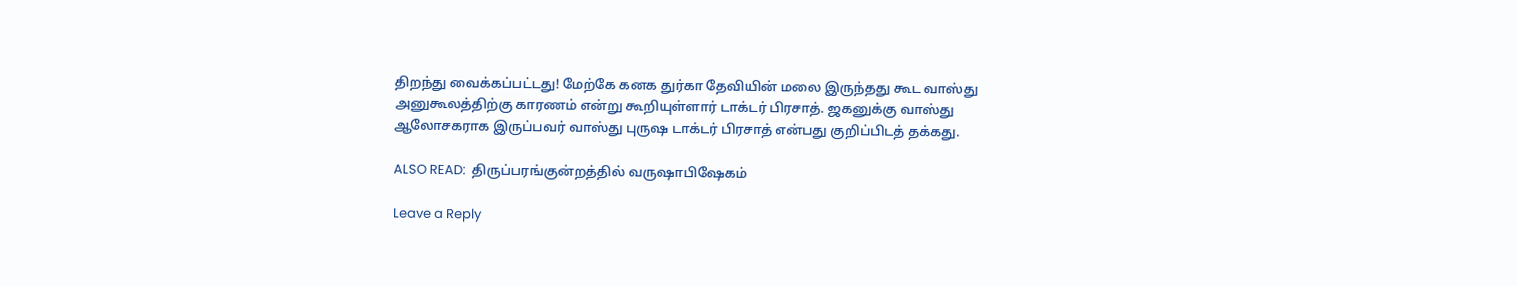திறந்து வைக்கப்பட்டது! மேற்கே கனக துர்கா தேவியின் மலை இருந்தது கூட வாஸ்து அனுகூலத்திற்கு காரணம் என்று கூறியுள்ளார் டாக்டர் பிரசாத். ஜகனுக்கு வாஸ்து ஆலோசகராக இருப்பவர் வாஸ்து புருஷ டாக்டர் பிரசாத் என்பது குறிப்பிடத் தக்கது.

ALSO READ:  திருப்பரங்குன்றத்தில் வருஷாபிஷேகம்

Leave a Reply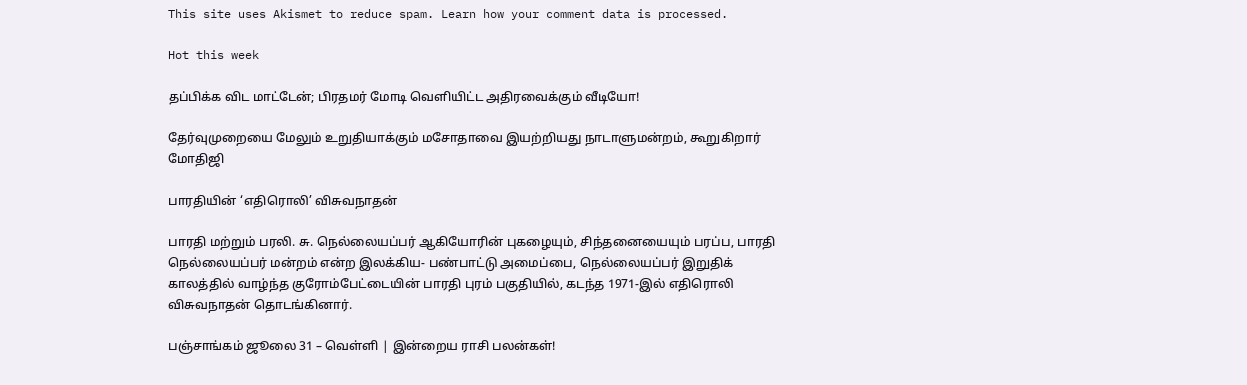This site uses Akismet to reduce spam. Learn how your comment data is processed.

Hot this week

தப்பிக்க விட மாட்டேன்; பிரதமர் மோடி வெளியிட்ட அதிரவைக்கும் வீடியோ!

தேர்வுமுறையை மேலும் உறுதியாக்கும் மசோதாவை இயற்றியது நாடாளுமன்றம், கூறுகிறார் மோதிஜி

பாரதியின் ‘எதிரொலி’ விசுவநாதன்

பாரதி மற்றும் பரலி. சு. நெல்லையப்பர் ஆகியோரின் புகழையும், சிந்தனையையும் பரப்ப, பாரதி நெல்லையப்பர் மன்றம் என்ற இலக்கிய- பண்பாட்டு அமைப்பை, நெல்லையப்பர் இறுதிக் காலத்தில் வாழ்ந்த குரோம்பேட்டையின் பாரதி புரம் பகுதியில், கடந்த 1971-இல் எதிரொலி விசுவநாதன் தொடங்கினார்.

பஞ்சாங்கம் ஜூலை 31 – வெள்ளி | இன்றைய ராசி பலன்கள்!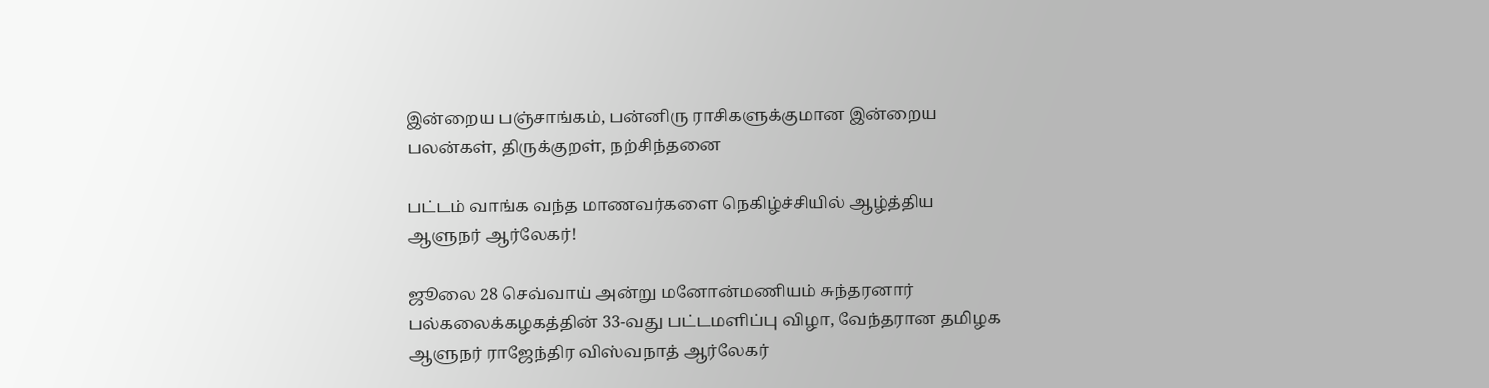இன்றைய பஞ்சாங்கம், பன்னிரு ராசிகளுக்குமான இன்றைய பலன்கள், திருக்குறள், நற்சிந்தனை

பட்டம் வாங்க வந்த மாணவர்களை நெகிழ்ச்சியில் ஆழ்த்திய ஆளுநர் ஆர்லேகர்!

ஜூலை 28 செவ்வாய் அன்று மனோன்மணியம் சுந்தரனார் பல்கலைக்கழகத்தின் 33-வது பட்டமளிப்பு விழா, வேந்தரான தமிழக ஆளுநர் ராஜேந்திர விஸ்வநாத் ஆர்லேகர்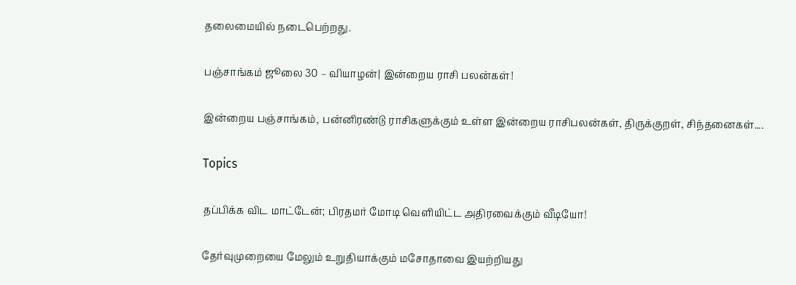தலைமையில் நடைபெற்றது.

பஞ்சாங்கம் ஜூலை 30 – வியாழன்| இன்றைய ராசி பலன்கள்!

இன்றைய பஞ்சாங்கம், பன்னிரண்டு ராசிகளுக்கும் உள்ள இன்றைய ராசிபலன்கள், திருக்குறள், சிந்தனைகள்....

Topics

தப்பிக்க விட மாட்டேன்; பிரதமர் மோடி வெளியிட்ட அதிரவைக்கும் வீடியோ!

தேர்வுமுறையை மேலும் உறுதியாக்கும் மசோதாவை இயற்றியது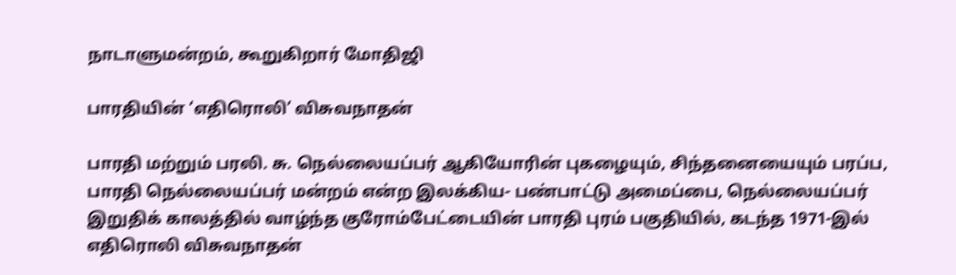நாடாளுமன்றம், கூறுகிறார் மோதிஜி

பாரதியின் ‘எதிரொலி’ விசுவநாதன்

பாரதி மற்றும் பரலி. சு. நெல்லையப்பர் ஆகியோரின் புகழையும், சிந்தனையையும் பரப்ப, பாரதி நெல்லையப்பர் மன்றம் என்ற இலக்கிய- பண்பாட்டு அமைப்பை, நெல்லையப்பர் இறுதிக் காலத்தில் வாழ்ந்த குரோம்பேட்டையின் பாரதி புரம் பகுதியில், கடந்த 1971-இல் எதிரொலி விசுவநாதன்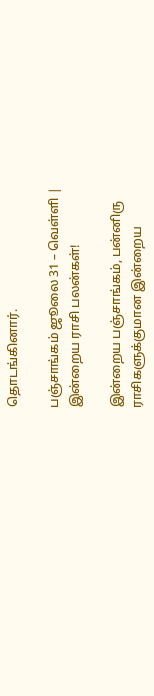தொடங்கினார்.

பஞ்சாங்கம் ஜூலை 31 – வெள்ளி | இன்றைய ராசி பலன்கள்!

இன்றைய பஞ்சாங்கம், பன்னிரு ராசிகளுக்குமான இன்றைய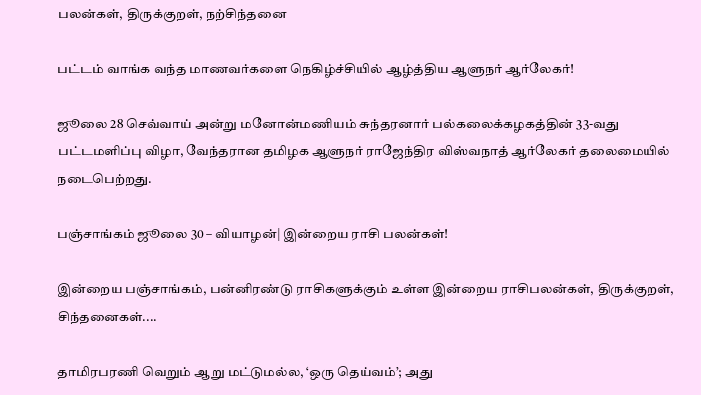பலன்கள், திருக்குறள், நற்சிந்தனை

பட்டம் வாங்க வந்த மாணவர்களை நெகிழ்ச்சியில் ஆழ்த்திய ஆளுநர் ஆர்லேகர்!

ஜூலை 28 செவ்வாய் அன்று மனோன்மணியம் சுந்தரனார் பல்கலைக்கழகத்தின் 33-வது பட்டமளிப்பு விழா, வேந்தரான தமிழக ஆளுநர் ராஜேந்திர விஸ்வநாத் ஆர்லேகர் தலைமையில் நடைபெற்றது.

பஞ்சாங்கம் ஜூலை 30 – வியாழன்| இன்றைய ராசி பலன்கள்!

இன்றைய பஞ்சாங்கம், பன்னிரண்டு ராசிகளுக்கும் உள்ள இன்றைய ராசிபலன்கள், திருக்குறள், சிந்தனைகள்....

தாமிரபரணி வெறும் ஆறு மட்டுமல்ல, ‘ஒரு தெய்வம்’; அது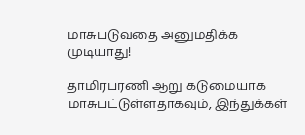மாசுபடுவதை அனுமதிக்க முடியாது!

தாமிரபரணி ஆறு கடுமையாக மாசுபட்டுள்ளதாகவும், இந்துக்கள்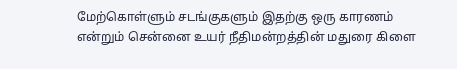மேற்கொள்ளும் சடங்குகளும் இதற்கு ஒரு காரணம் என்றும் சென்னை உயர் நீதிமன்றத்தின் மதுரை கிளை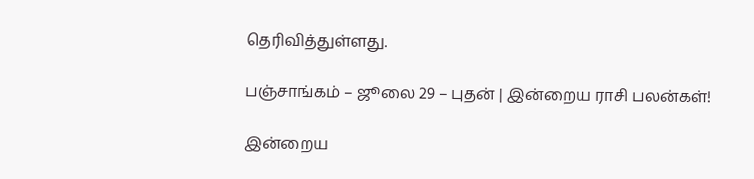தெரிவித்துள்ளது.

பஞ்சாங்கம் – ஜூலை 29 – புதன் | இன்றைய ராசி பலன்கள்!

இன்றைய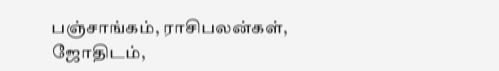பஞ்சாங்கம், ராசிபலன்கள், ஜோதிடம்,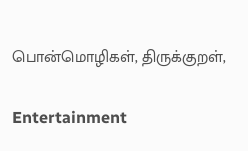பொன்மொழிகள், திருக்குறள்,

Entertainment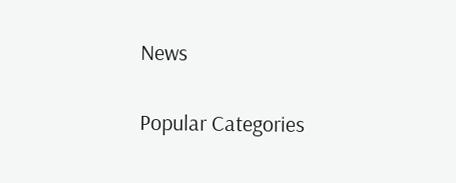News

Popular Categories